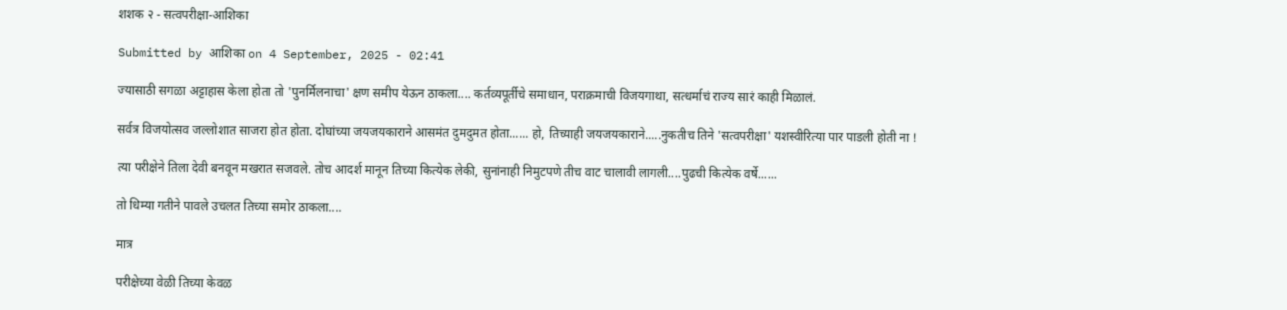शशक २ - सत्वपरीक्षा-आशिका

Submitted by आशिका on 4 September, 2025 - 02:41

ज्यासाठी सगळा अट्टाहास केला होता तो 'पुनर्मिलनाचा' क्षण समीप येऊन ठाकला.... कर्तव्यपूर्तीचे समाधान, पराक्रमाची विजयगाथा, सत्धर्माचं राज्य सारं काही मिळालं.

सर्वत्र विजयोत्सव जल्लोशात साजरा होत होता. दोघांच्या जयजयकाराने आसमंत दुमदुमत होता...... हो, तिच्याही जयजयकाराने.....नुकतीच तिने 'सत्वपरीक्षा' यशस्वीरित्या पार पाडली होती ना !

त्या परीक्षेने तिला देवी बनवून मखरात सजवले. तोच आदर्श मानून तिच्या कित्येक लेकी, सुनांनाही निमुटपणे तीच वाट चालावी लागली....पुढची कित्येक वर्षे......

तो धिम्या गतीने पावले उचलत तिच्या समोर ठाकला....

मात्र

परीक्षेच्या वेळी तिच्या केवळ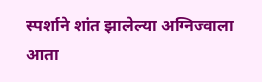स्पर्शाने शांत झालेल्या अग्निज्वाला आता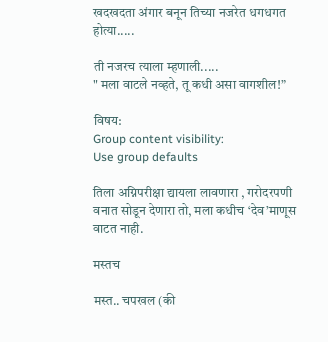खदखदता अंगार बनून तिच्या नजरेत धगधगत होत्या.....

ती नजरच त्याला म्हणाली.....
" मला वाटले नव्हते, तू कधी असा वागशील!”

विषय:
Group content visibility:
Use group defaults

तिला अग्निपरीक्षा द्यायला लावणारा , गरोदरपणी वनात सोडून देणारा तो, मला कधीच ‘देव’माणूस वाटत नाही.

मस्तच

मस्त.. चपखल (की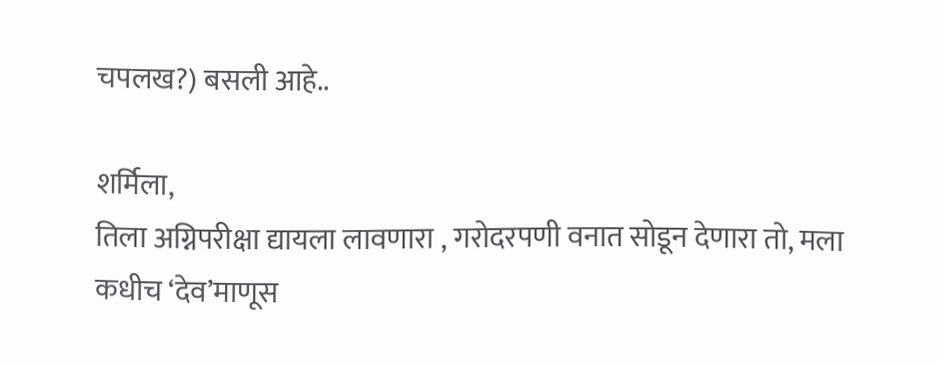चपलख?) बसली आहे..

शर्मिला,
तिला अग्निपरीक्षा द्यायला लावणारा , गरोदरपणी वनात सोडून देणारा तो, मला कधीच ‘देव’माणूस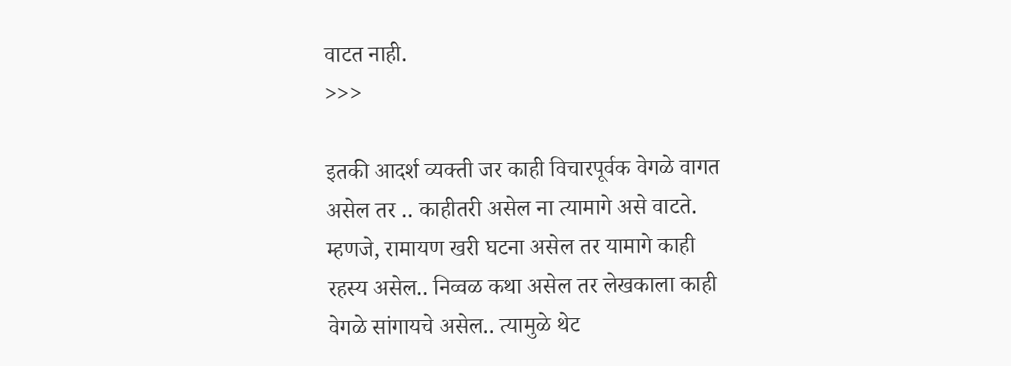वाटत नाही.
>>>

इतकी आदर्श व्यक्ती जर काही विचारपूर्वक वेगळे वागत असेल तर .. काहीतरी असेल ना त्यामागे असे वाटते.
म्हणजे, रामायण खरी घटना असेल तर यामागे काही रहस्य असेल.. निव्वळ कथा असेल तर लेखकाला काही वेगळे सांगायचे असेल.. त्यामुळे थेट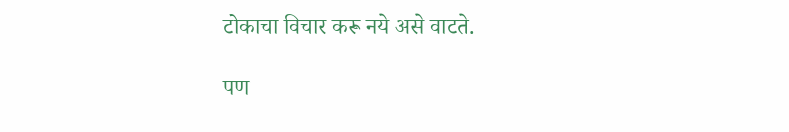टोकाचा विचार करू नये असे वाटते.

पण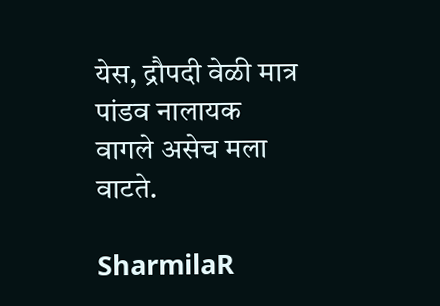येस, द्रौपदी वेळी मात्र पांडव नालायक वागले असेच मला वाटते.

SharmilaR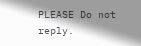PLEASE Do not reply.